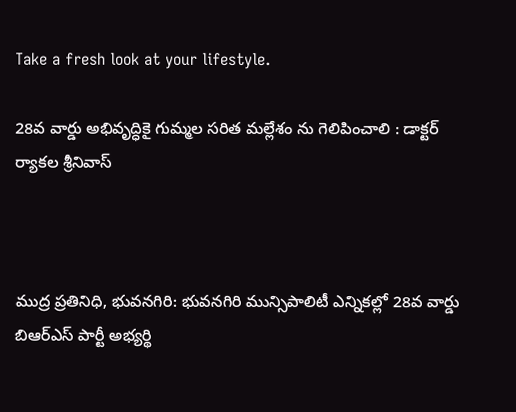Take a fresh look at your lifestyle.

28వ వార్డు అభివృద్ధికై గుమ్మల సరిత మల్లేశం ను గెలిపించాలి : డాక్టర్ ర్యాకల శ్రీనివాస్



ముద్ర ప్రతినిధి, భువనగిరి: భువనగిరి మున్సిపాలిటీ ఎన్నికల్లో 28వ వార్డు బిఆర్ఎస్ పార్టీ అభ్యర్థి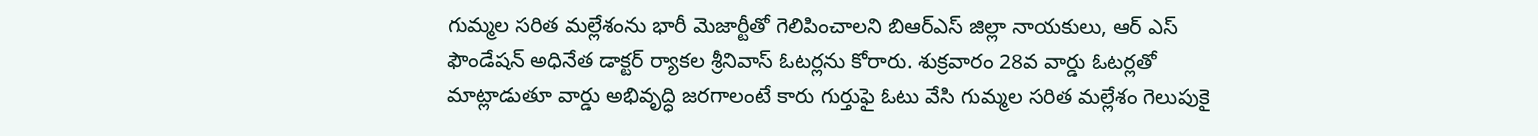గుమ్మల సరిత మల్లేశంను భారీ మెజార్టీతో గెలిపించాలని బిఆర్ఎస్ జిల్లా నాయకులు, ఆర్ ఎస్ ఫౌండేషన్ అధినేత డాక్టర్ ర్యాకల శ్రీనివాస్ ఓటర్లను కోరారు. శుక్రవారం 28వ వార్డు ఓటర్లతో మాట్లాడుతూ వార్డు అభివృద్ధి జరగాలంటే కారు గుర్తుఫై ఓటు వేసి గుమ్మల సరిత మల్లేశం గెలుపుకై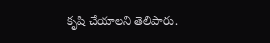కృషి చేయాలని తెలిపారు.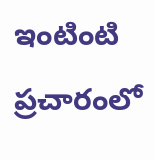ఇంటింటి ప్రచారంలో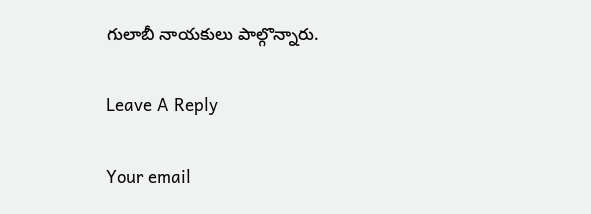గులాబీ నాయకులు పాల్గొన్నారు.

Leave A Reply

Your email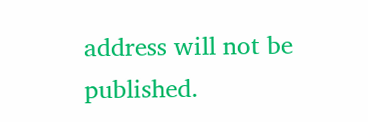address will not be published.